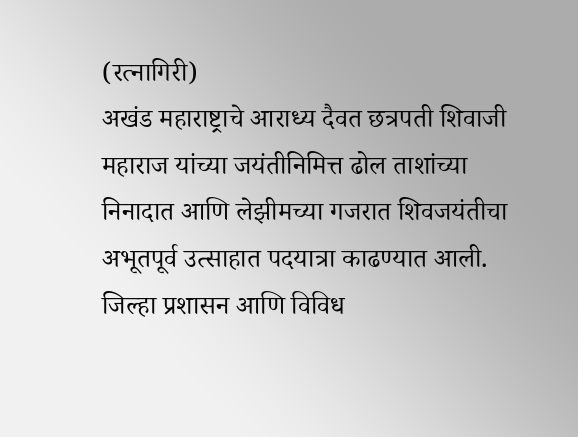(रत्नागिरी)
अखंड महाराष्ट्राचे आराध्य दैवत छत्रपती शिवाजी महाराज यांच्या जयंतीनिमित्त ढोल ताशांच्या निनादात आणि लेझीमच्या गजरात शिवजयंतीचा अभूतपूर्व उत्साहात पदयात्रा काढण्यात आली. जिल्हा प्रशासन आणि विविध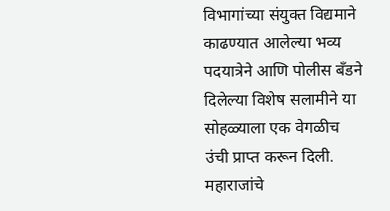विभागांच्या संयुक्त विद्यमाने काढण्यात आलेल्या भव्य पदयात्रेने आणि पोलीस बँडने दिलेल्या विशेष सलामीने या सोहळ्याला एक वेगळीच उंची प्राप्त करून दिली.
महाराजांचे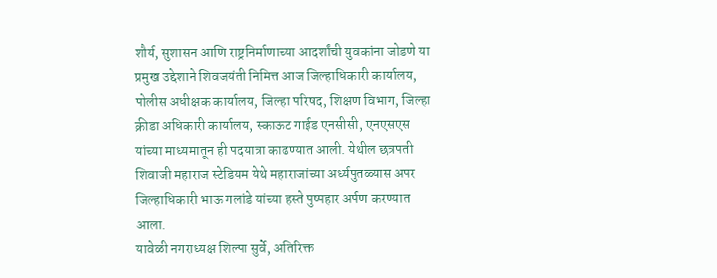शौर्य, सुशासन आणि राष्ट्रनिर्माणाच्या आदर्शांची युवकांना जोडणे या प्रमुख उद्देशाने शिवजयंती निमित्त आज जिल्हाधिकारी कार्यालय, पोलीस अधीक्षक कार्यालय, जिल्हा परिषद, शिक्षण विभाग, जिल्हा क्रीडा अधिकारी कार्यालय, स्काऊट गाईड एनसीसी, एनएसएस यांच्या माध्यमातून ही पदयात्रा काढण्यात आली. येथील छत्रपती शिवाजी महाराज स्टेडियम येथे महाराजांच्या अर्ध्यपुतळ्यास अपर जिल्हाधिकारी भाऊ गलांडे यांच्या हस्ते पुष्पहार अर्पण करण्यात आला.
यावेळी नगराध्यक्ष शिल्पा सुर्वे, अतिरिक्त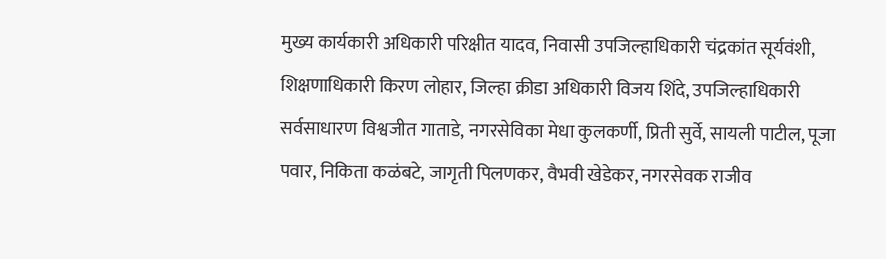मुख्य कार्यकारी अधिकारी परिक्षीत यादव, निवासी उपजिल्हाधिकारी चंद्रकांत सूर्यवंशी, शिक्षणाधिकारी किरण लोहार, जिल्हा क्रीडा अधिकारी विजय शिंदे, उपजिल्हाधिकारी सर्वसाधारण विश्वजीत गाताडे, नगरसेविका मेधा कुलकर्णी, प्रिती सुर्वे, सायली पाटील, पूजा पवार, निकिता कळंबटे, जागृती पिलणकर, वैभवी खेडेकर, नगरसेवक राजीव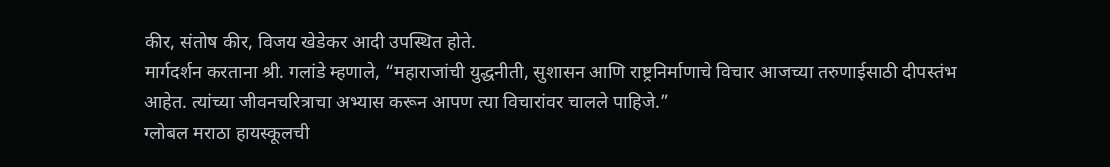कीर, संतोष कीर, विजय खेडेकर आदी उपस्थित होते.
मार्गदर्शन करताना श्री. गलांडे म्हणाले, “महाराजांची युद्धनीती, सुशासन आणि राष्ट्रनिर्माणाचे विचार आजच्या तरुणाईसाठी दीपस्तंभ आहेत. त्यांच्या जीवनचरित्राचा अभ्यास करून आपण त्या विचारांवर चालले पाहिजे.”
ग्लोबल मराठा हायस्कूलची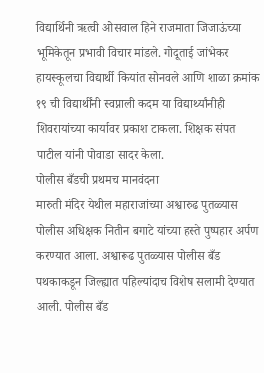विद्यार्थिनी ऋत्वी ओसवाल हिने राजमाता जिजाऊंच्या भूमिकेतून प्रभावी विचार मांडले. गोदूताई जांभेकर हायस्कूलचा विद्यार्थी कियांत सोनवले आणि शाळा क्रमांक १९ ची विद्यार्थींनी स्वप्नाली कदम या विद्यार्थ्यांनीही शिवरायांच्या कार्यावर प्रकाश टाकला. शिक्षक संपत पाटील यांनी पोवाडा सादर केला.
पोलीस बँडची प्रथमच मानवंदना
मारुती मंदिर येथील महाराजांच्या अश्वारुढ पुतळ्यास पोलीस अधिक्षक नितीन बगाटे यांच्या हस्ते पुष्पहार अर्पण करण्यात आला. अश्वारूढ पुतळ्यास पोलीस बँड पथकाकडून जिल्ह्यात पहिल्यांदाच विशेष सलामी देण्यात आली. पोलीस बँड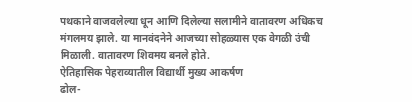पथकाने वाजवलेल्या धून आणि दिलेल्या सलामीने वातावरण अधिकच मंगलमय झाले. या मानवंदनेने आजच्या सोहळ्यास एक वेगळी उंची मिळाली. वातावरण शिवमय बनले होते.
ऐतिहासिक पेहराव्यातील विद्यार्थी मुख्य आकर्षण
ढोल-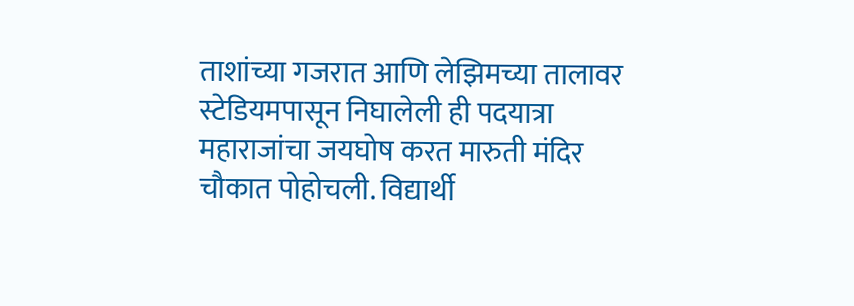ताशांच्या गजरात आणि लेझिमच्या तालावर स्टेडियमपासून निघालेली ही पदयात्रा महाराजांचा जयघोष करत मारुती मंदिर चौकात पोहोचली. विद्यार्थी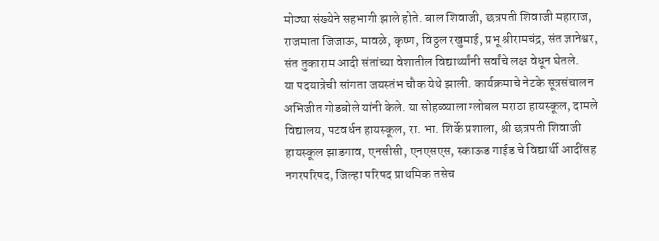मोठ्या संख्येने सहभागी झाले होते. बाल शिवाजी, छत्रपती शिवाजी महाराज, राजमाता जिजाऊ, मावळे, कृष्ण, विठ्ठल रखुमाई, प्रभू श्रीरामचंद्र, संत ज्ञानेश्वर, संत तुकाराम आदी संतांच्या वेशातील विद्यार्थ्यांनी सर्वांचे लक्ष वेधून घेतले.
या पदयात्रेची सांगता जयस्तंभ चौक येथे झाली. कार्यक्रमाचे नेटके सूत्रसंचालन अभिजीत गोडबोले यांनी केले. या सोहळ्याला ग्लोबल मराठा हायस्कूल, दामले विद्यालय, पटवर्धन हायस्कूल, रा. भा. शिर्के प्रशाला, श्री छत्रपती शिवाजी हायस्कूल झाडगाव, एनसीसी, एनएसएस, स्काऊड गाईड चे विद्यार्थी आदींसह नगरपरिषद, जिल्हा परिषद प्राथमिक तसेच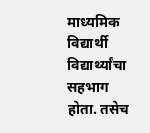माध्यमिक विद्यार्थी विद्यार्थ्यांचा सहभाग होता. तसेच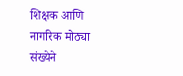शिक्षक आणि नागरिक मोठ्या संख्येने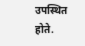उपस्थित होते.